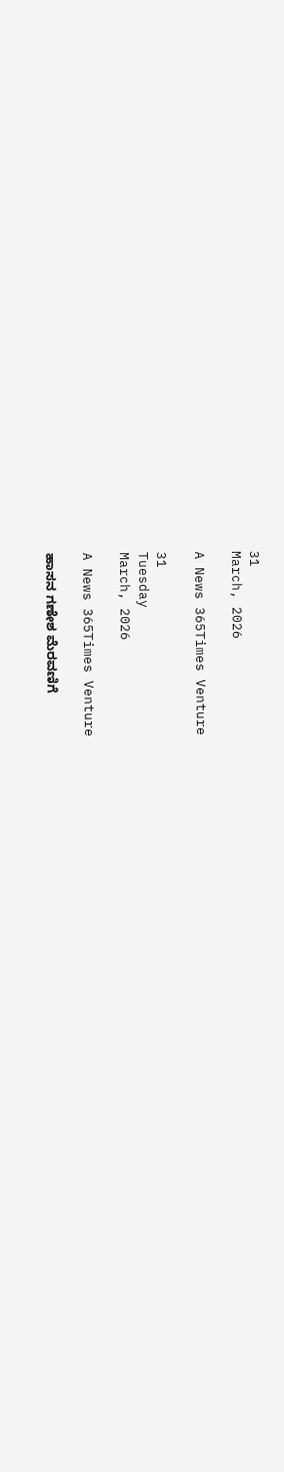31
March, 2026

A News 365Times Venture

31
Tuesday
March, 2026

A News 365Times Venture

ಹಾಸನ ಗಣೇಶ ಮೆರವಣಿಗೆ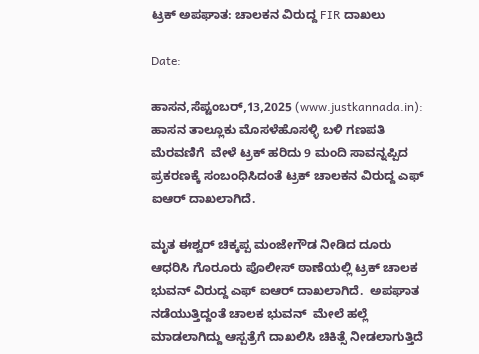ಟ್ರಕ್ ಅಪಘಾತ: ಚಾಲಕನ ವಿರುದ್ದ FIR ದಾಖಲು

Date:

ಹಾಸನ,ಸೆಪ್ಟಂಬರ್,13,2025 (www.justkannada.in):  ಹಾಸನ ತಾಲ್ಲೂಕು ಮೊಸಳೆಹೊಸಳ್ಳಿ ಬಳಿ ಗಣಪತಿ ಮೆರವಣಿಗೆ  ವೇಳೆ ಟ್ರಕ್ ಹರಿದು 9 ಮಂದಿ ಸಾವನ್ನಪ್ಪಿದ ಪ್ರಕರಣಕ್ಕೆ ಸಂಬಂಧಿಸಿದಂತೆ ಟ್ರಕ್ ಚಾಲಕನ ವಿರುದ್ದ ಎಫ್ ಐಆರ್ ದಾಖಲಾಗಿದೆ.

ಮೃತ ಈಶ್ವರ್ ಚಿಕ್ಕಪ್ಪ ಮಂಜೇಗೌಡ ನೀಡಿದ ದೂರು ಆಧರಿಸಿ ಗೊರೂರು ಪೊಲೀಸ್ ಠಾಣೆಯಲ್ಲಿ ಟ್ರಕ್ ಚಾಲಕ ಭುವನ್ ವಿರುದ್ದ ಎಫ್ ಐಆರ್ ದಾಖಲಾಗಿದೆ.  ಅಪಘಾತ ನಡೆಯುತ್ತಿದ್ದಂತೆ ಚಾಲಕ ಭುವನ್  ಮೇಲೆ ಹಲ್ಲೆ ಮಾಡಲಾಗಿದ್ದು ಆಸ್ಪತ್ರೆಗೆ ದಾಖಲಿಸಿ ಚಿಕಿತ್ಸೆ ನೀಡಲಾಗುತ್ತಿದೆ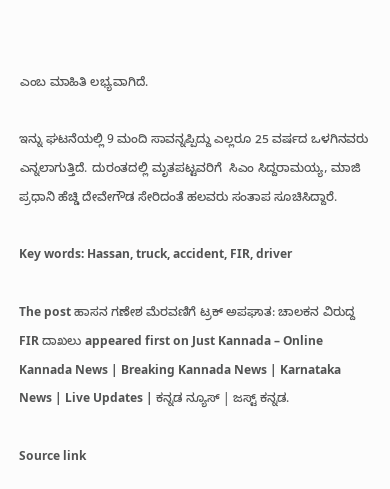ಎಂಬ ಮಾಹಿತಿ ಲಭ್ಯವಾಗಿದೆ.

ಇನ್ನು ಘಟನೆಯಲ್ಲಿ 9 ಮಂದಿ ಸಾವನ್ನಪ್ಪಿದ್ದು ಎಲ್ಲರೂ 25 ವರ್ಷದ ಒಳಗಿನವರು ಎನ್ನಲಾಗುತ್ತಿದೆ. ದುರಂತದಲ್ಲಿ ಮೃತಪಟ್ಟವರಿಗೆ  ಸಿಎಂ ಸಿದ್ದರಾಮಯ್ಯ, ಮಾಜಿ ಪ್ರಧಾನಿ ಹೆಚ್ಡಿ ದೇವೇಗೌಡ ಸೇರಿದಂತೆ ಹಲವರು ಸಂತಾಪ ಸೂಚಿಸಿದ್ದಾರೆ.

Key words: Hassan, truck, accident, FIR, driver

The post ಹಾಸನ ಗಣೇಶ ಮೆರವಣಿಗೆ ಟ್ರಕ್ ಅಪಘಾತ: ಚಾಲಕನ ವಿರುದ್ದ FIR ದಾಖಲು appeared first on Just Kannada – Online Kannada News | Breaking Kannada News | Karnataka News | Live Updates | ಕನ್ನಡ ನ್ಯೂಸ್ | ಜಸ್ಟ್ ಕನ್ನಡ.

Source link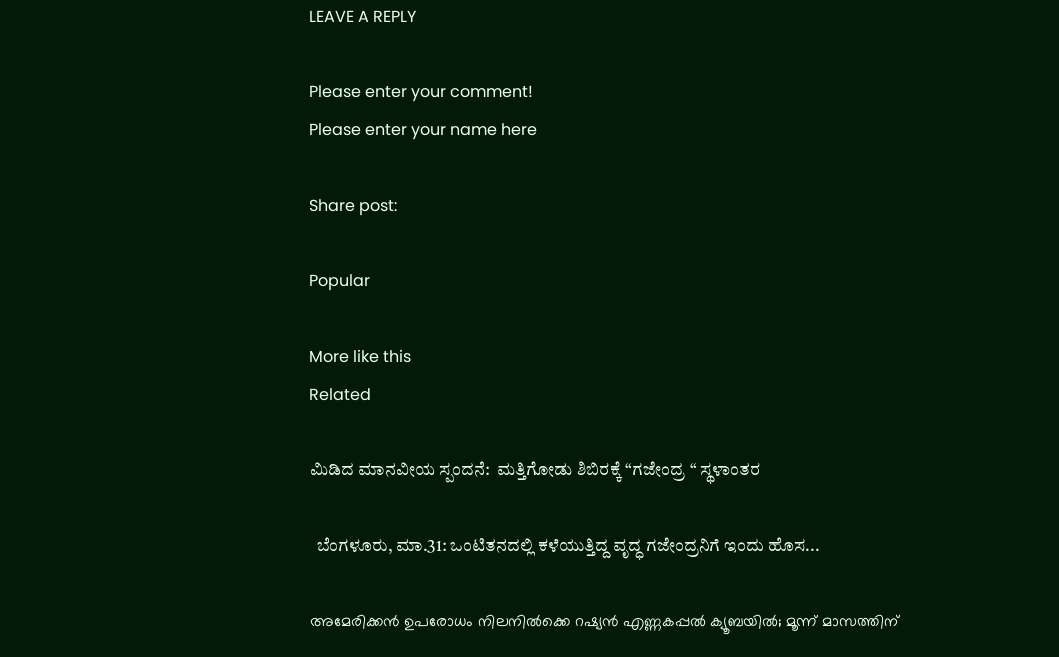LEAVE A REPLY

Please enter your comment!
Please enter your name here

Share post:

Popular

More like this
Related

ಮಿಡಿದ ಮಾನವೀಯ ಸ್ಪಂದನೆ:  ಮತ್ತಿಗೋಡು ಶಿಬಿರಕ್ಕೆ “ಗಜೇಂದ್ರ “ ಸ್ಥಳಾಂತರ

  ಬೆಂಗಳೂರು, ಮಾ.31: ಒಂಟಿತನದಲ್ಲಿ ಕಳೆಯುತ್ತಿದ್ದ ವೃದ್ಧ ಗಜೇಂದ್ರನಿಗೆ ಇಂದು ಹೊಸ...

അമേരിക്കന്‍ ഉപരോധം നിലനില്‍ക്കെ റഷ്യന്‍ എണ്ണകപ്പല്‍ ക്യൂബയില്‍; മൂന്ന് മാസത്തിന്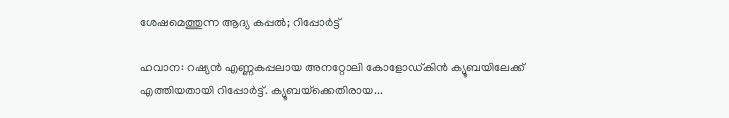ശേഷമെത്തുന്ന ആദ്യ കപ്പല്‍; റിപ്പോര്‍ട്ട്

ഹവാന: റഷ്യന്‍ എണ്ണകപ്പലായ അനറ്റോലി കോളോഡ്കിന്‍ ക്യൂബയിലേക്ക് എത്തിയതായി റിപ്പോര്‍ട്ട്. ക്യൂബയ്‌ക്കെതിരായ...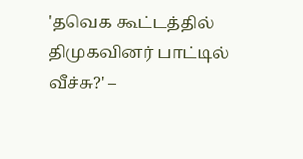'தவெக கூட்டத்தில் திமுகவினர் பாட்டில் வீச்சு?' –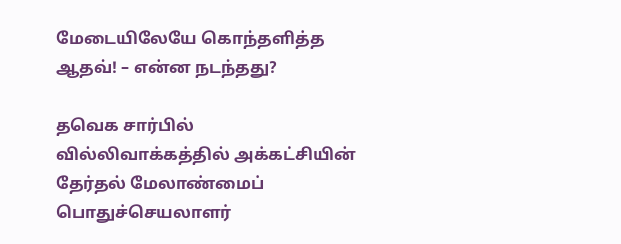மேடையிலேயே கொந்தளித்த ஆதவ்! – என்ன நடந்தது?

தவெக சார்பில் வில்லிவாக்கத்தில் அக்கட்சியின் தேர்தல் மேலாண்மைப் பொதுச்செயலாளர்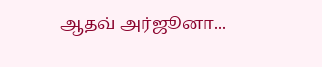ஆதவ் அர்ஜூனா...